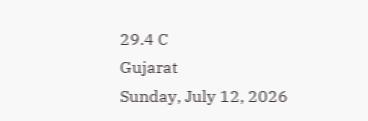29.4 C
Gujarat
Sunday, July 12, 2026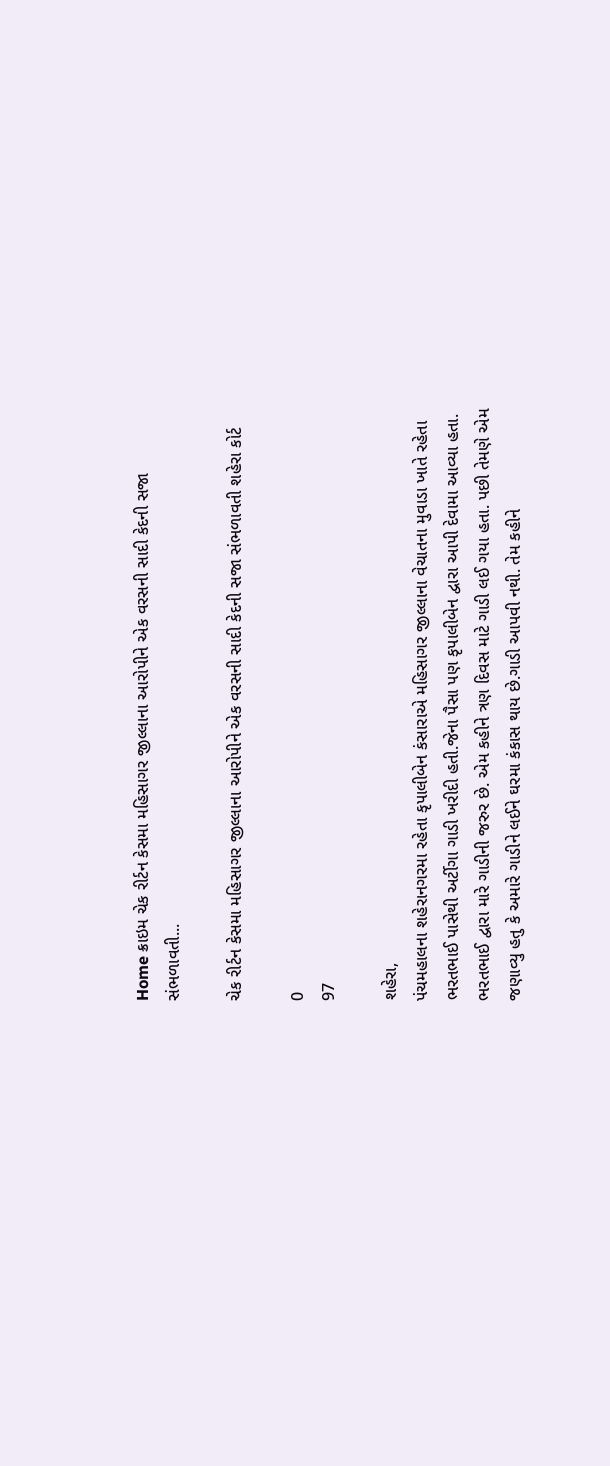Home ક્રાઇમ ચેક રીર્ટન કેસમા મહિસાગર જીલ્લાના આરોપીને એક વરસની સાદી કેદની સજા સંભળાવતી...

ચેક રીર્ટન કેસમા મહિસાગર જીલ્લાના આરોપીને એક વરસની સાદી કેદની સજા સંભળાવતી શહેરા કોર્ટ

0
97

શહેરા,
પંચમહાલના શહેરાનગરમા રહેતા કૃપાલીબેન કંસારાએ મહિસાગર જીલ્લાના વેચાતના મુવાડા ખાતે રહેતા ભરતભાઈ પાસેથી અર્ટીગા ગાડી ખરીદી હતી.જેના પૈસા પણ કૃપાલીબેન દ્વારા આપી દેવામા આવ્યા હતા. ભરતભાઈ દ્વારા મારે ગાડીની જરુર છે. એમ કહીને ત્રણ દિવસ માટે ગાડી લઈ ગયા હતા. પછી તેમણે એમ જણાવ્યુ હતુ કે અમારે ગાડીને લઈને ઘરમા કંકાસ થાય છે.ગાડી આપવી નથી. તેમ કહીને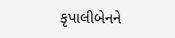કૃપાલીબેનને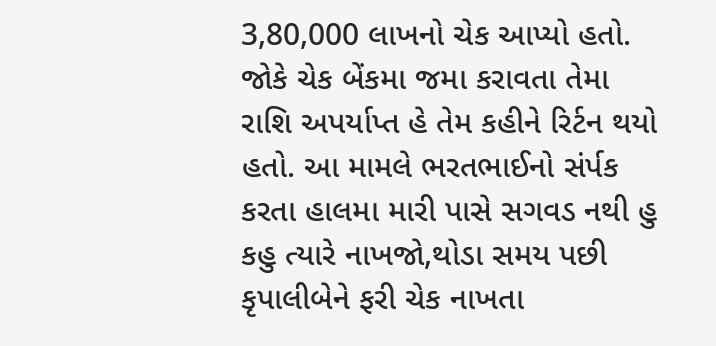3,80,000 લાખનો ચેક આપ્યો હતો. જોકે ચેક બેંકમા જમા કરાવતા તેમા રાશિ અપર્યાપ્ત હે તેમ કહીને રિર્ટન થયો હતો. આ મામલે ભરતભાઈનો સંર્પક કરતા હાલમા મારી પાસે સગવડ નથી હુ કહુ ત્યારે નાખજો,થોડા સમય પછી કૃપાલીબેને ફરી ચેક નાખતા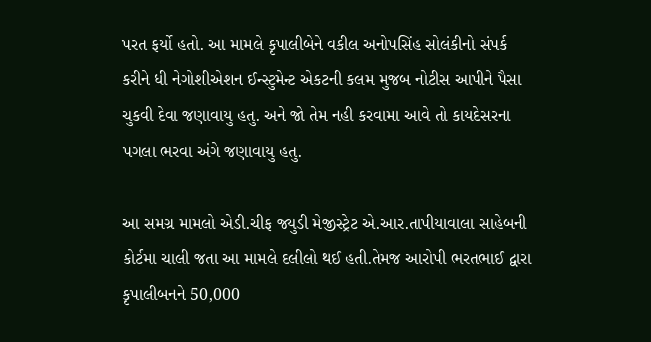પરત ફર્યો હતો. આ મામલે કૃપાલીબેને વકીલ અનોપસિંહ સોલંકીનો સંપર્ક કરીને ધી નેગોશીએશન ઈન્સ્ટુમેન્ટ એકટની કલમ મુજબ નોટીસ આપીને પૈસા ચુકવી દેવા જણાવાયુ હતુ. અને જો તેમ નહી કરવામા આવે તો કાયદેસરના પગલા ભરવા અંગે જણાવાયુ હતુ.

આ સમગ્ર મામલો એડી.ચીફ જ્યુડી મેજીસ્ટ્રેટ એ.આર.તાપીયાવાલા સાહેબની કોર્ટમા ચાલી જતા આ મામલે દલીલો થઈ હતી.તેમજ આરોપી ભરતભાઈ દ્વારા કૃપાલીબનને 50,000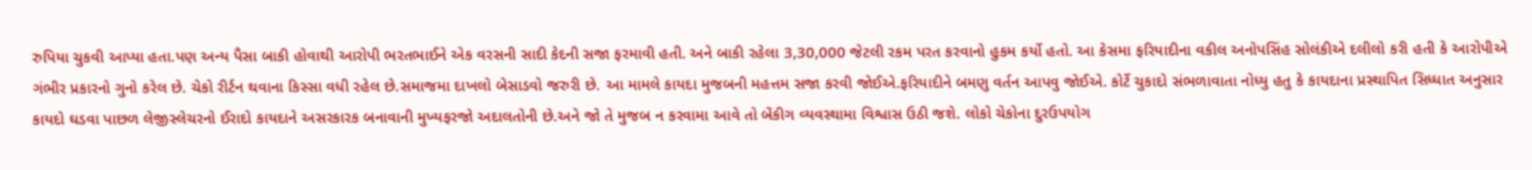રુપિયા ચુકવી આપ્યા હતા.પણ અન્ય પૈસા બાકી હોવાથી આરોપી ભરતભાઈને એક વરસની સાદી કેદની સજા ફરમાવી હતી. અને બાકી રહેલા 3,30,000 જેટલી રકમ પરત કરવાનો હુકમ કર્યો હતો. આ કેસમા ફરિયાદીના વકીલ અનોપસિંહ સોલંકીએ દલીલો કરી હતી કે આરોપીએ ગંભીર પ્રકારનો ગુનો કરેલ છે. ચેકો રીર્ટન થવાના કિસ્સા વધી રહેલ છે.સમાજમા દાખલો બેસાડવો જરુરી છે. આ મામલે કાયદા મુજબની મહત્તમ સજા કરવી જોઈએ.ફરિયાદીને બમણુ વર્તન આપવુ જોઈએ. કોર્ટે ચુકાદો સંભળાવાતા નોધ્યુ હતુ કે કાયદાના પ્રસ્થાપિત સિધ્ધાત અનુસાર કાયદો ઘડવા પાછળ લેજીસ્લેચરનો ઈરાદો કાયદાને અસરકારક બનાવાની મુખ્યફરજો અદાલતોની છે.અને જો તે મુજબ ન કરવામા આવે તો બેંકીગ વ્યવસ્થામા વિશ્વાસ ઉઠી જશે. લોકો ચેકોના દુરઉપયોગ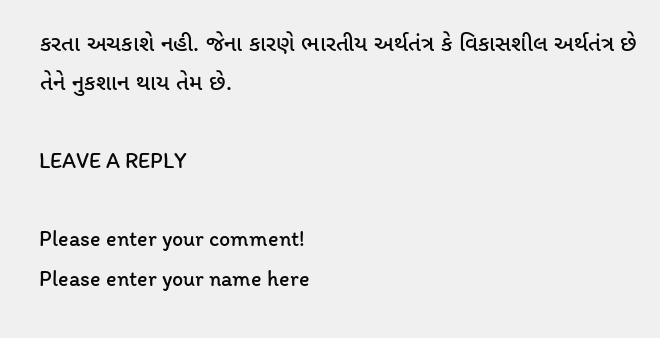કરતા અચકાશે નહી. જેના કારણે ભારતીય અર્થતંત્ર કે વિકાસશીલ અર્થતંત્ર છે તેને નુકશાન થાય તેમ છે.

LEAVE A REPLY

Please enter your comment!
Please enter your name here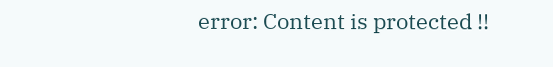error: Content is protected !!